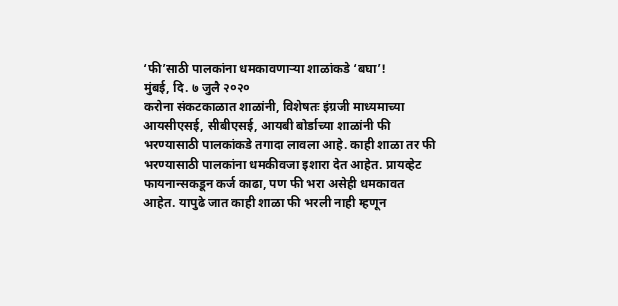‘फी’साठी पालकांना धमकावणाऱ्या शाळांकडे ‘बघा’!
मुंबई, दि. ७ जुलै २०२०
करोना संकटकाळात शाळांनी, विशेषतः इंग्रजी माध्यमाच्या आयसीएसई, सीबीएसई, आयबी बोर्डाच्या शाळांनी फी भरण्यासाठी पालकांकडे तगादा लावला आहे. काही शाळा तर फी भरण्यासाठी पालकांना धमकीवजा इशारा देत आहेत. प्रायव्हेट फायनान्सकडून कर्ज काढा, पण फी भरा असेही धमकावत आहेत. यापुढे जात काही शाळा फी भरली नाही म्हणून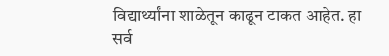विद्यार्थ्यांना शाळेतून काढून टाकत आहेत. हा सर्व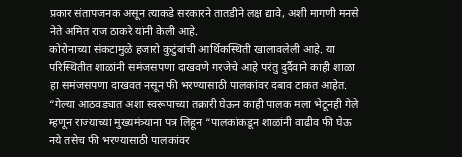प्रकार संतापजनक असून त्याकडे सरकारने तातडीने लक्ष द्यावे, अशी मागणी मनसे नेते अमित राज ठाकरे यांनी केली आहे.
कोरोनाच्या संकटामुळे हजारो कुटुंबांची आर्थिकस्थिती खालावलेली आहे. या परिस्थितीत शाळांनी समंजसपणा दाखवणे गरजेचे आहे परंतु दुर्दैवाने काही शाळा हा समंजसपणा दाखवत नसून फी भरण्यासाठी पालकांवर दबाव टाकत आहेत. “गेल्या आठवड्यात अशा स्वरूपाच्या तक्रारी घेऊन काही पालक मला भेटूनही गेले म्हणून राज्याच्या मुख्यमंत्र्याना पत्र लिहून “पालकांकडून शाळांनी वाढीव फी घेऊ नये तसेच फी भरण्यासाठी पालकांवर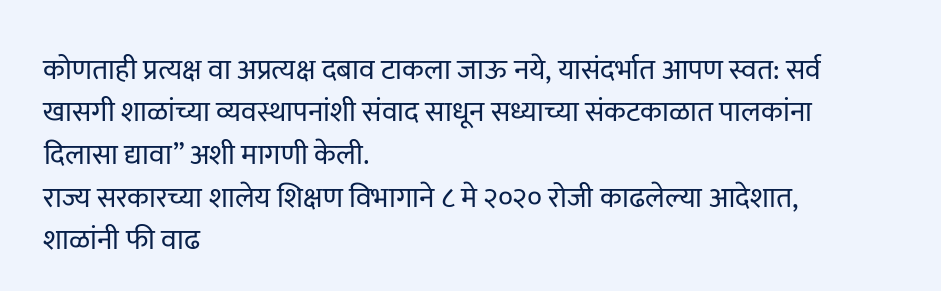कोणताही प्रत्यक्ष वा अप्रत्यक्ष दबाव टाकला जाऊ नये, यासंदर्भात आपण स्वत: सर्व खासगी शाळांच्या व्यवस्थापनांशी संवाद साधून सध्याच्या संकटकाळात पालकांना दिलासा द्यावा” अशी मागणी केली.
राज्य सरकारच्या शालेय शिक्षण विभागाने ८ मे २०२० रोजी काढलेल्या आदेशात, शाळांनी फी वाढ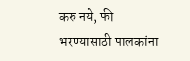करु नये, फी भरण्यासाठी पालकांना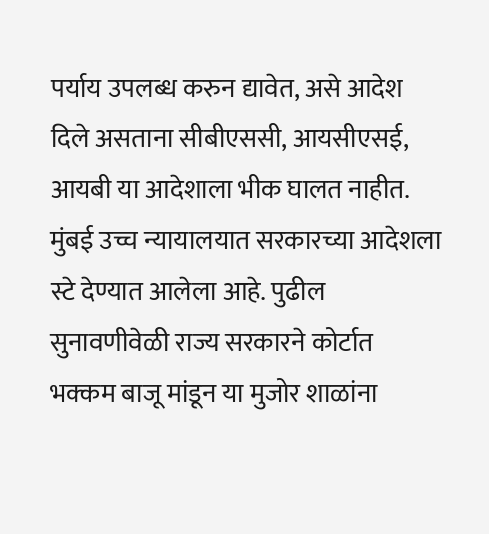पर्याय उपलब्ध करुन द्यावेत, असे आदेश दिले असताना सीबीएससी, आयसीएसई, आयबी या आदेशाला भीक घालत नाहीत. मुंबई उच्च न्यायालयात सरकारच्या आदेशला स्टे देण्यात आलेला आहे. पुढील सुनावणीवेळी राज्य सरकारने कोर्टात भक्कम बाजू मांडून या मुजोर शाळांना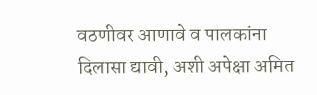वठणीवर आणावे व पालकांना दिलासा द्यावी, अशी अपेक्षा अमित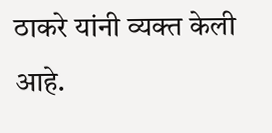ठाकरे यांनी व्यक्त केली आहे.